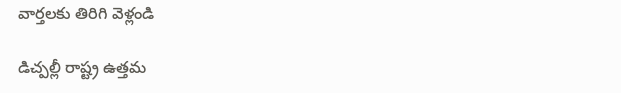వార్తలకు తిరిగి వెళ్లండి

డిచ్పల్లీ రాష్ట్ర ఉత్తమ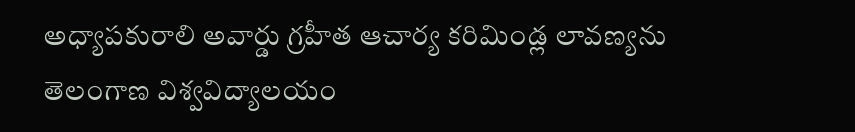అధ్యాపకురాలి అవార్డు గ్రహీత ఆచార్య కరిమిండ్ల లావణ్యను తెలంగాణ విశ్వవిద్యాలయం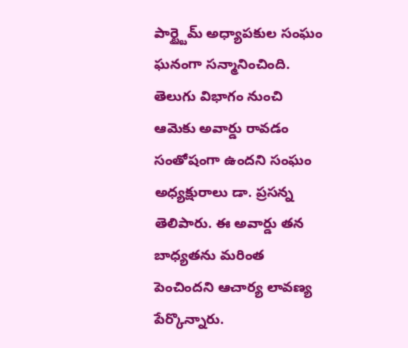పార్ట్టైమ్ అధ్యాపకుల సంఘం ఘనంగా సన్మానించింది.
తెలుగు విభాగం నుంచి ఆమెకు అవార్డు రావడం సంతోషంగా ఉందని సంఘం అధ్యక్షురాలు డా. ప్రసన్న తెలిపారు. ఈ అవార్డు తన బాధ్యతను మరింత పెంచిందని ఆచార్య లావణ్య పేర్కొన్నారు.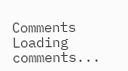Comments
Loading comments...